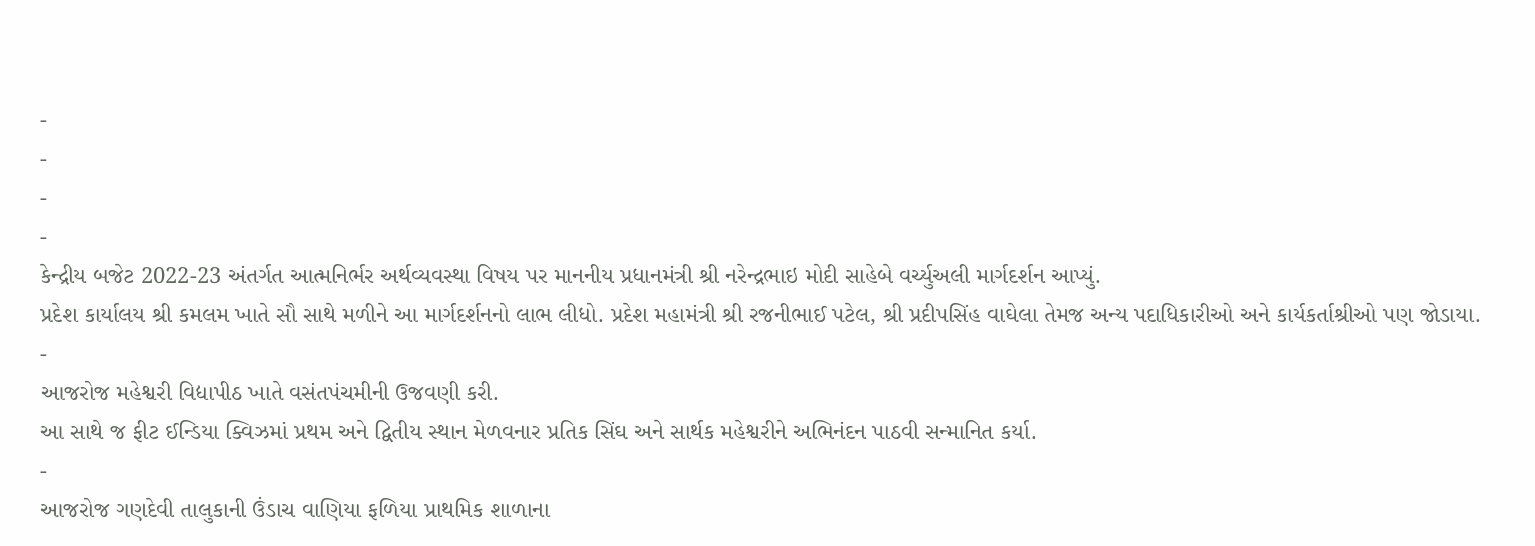-
-
-
-
કેન્દ્રીય બજેટ 2022-23 અંતર્ગત આત્મનિર્ભર અર્થવ્યવસ્થા વિષય પર માનનીય પ્રધાનમંત્રી શ્રી નરેન્દ્રભાઇ મોદી સાહેબે વર્ચ્યુઅલી માર્ગદર્શન આપ્યું.
પ્રદેશ કાર્યાલય શ્રી કમલમ ખાતે સૌ સાથે મળીને આ માર્ગદર્શનનો લાભ લીધો. પ્રદેશ મહામંત્રી શ્રી રજનીભાઈ પટેલ, શ્રી પ્રદીપસિંહ વાઘેલા તેમજ અન્ય પદાધિકારીઓ અને કાર્યકર્તાશ્રીઓ પણ જોડાયા.
-
આજરોજ મહેશ્વરી વિદ્યાપીઠ ખાતે વસંતપંચમીની ઉજવણી કરી.
આ સાથે જ ફીટ ઈન્ડિયા ક્વિઝમાં પ્રથમ અને દ્વિતીય સ્થાન મેળવનાર પ્રતિક સિંઘ અને સાર્થક મહેશ્વરીને અભિનંદન પાઠવી સન્માનિત કર્યા.
-
આજરોજ ગણદેવી તાલુકાની ઉંડાચ વાણિયા ફળિયા પ્રાથમિક શાળાના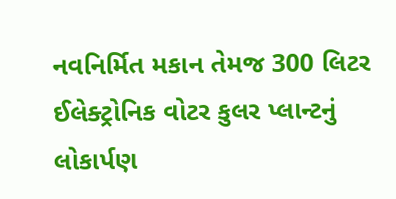નવનિર્મિત મકાન તેમજ 300 લિટર ઈલેક્ટ્રોનિક વોટર કુલર પ્લાન્ટનું લોકાર્પણ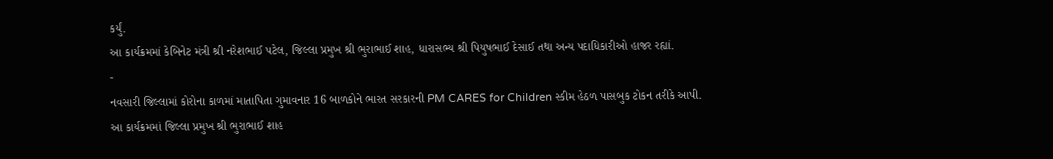કર્યું.
આ કાર્યક્રમમાં કેબિનેટ મંત્રી શ્રી નરેશભાઈ પટેલ, જિલ્લા પ્રમુખ શ્રી ભુરાભાઈ શાહ, ધારાસભ્ય શ્રી પિયુષભાઈ દેસાઈ તથા અન્ય પદાધિકારીઓ હાજર રહ્યાં.
-
નવસારી જિલ્લામાં કોરોના કાળમાં માતાપિતા ગુમાવનાર 16 બાળકોને ભારત સરકારની PM CARES for Children સ્કીમ હેઠળ પાસબુક ટોકન તરીકે આપી.
આ કાર્યક્રમમાં જિલ્લા પ્રમુખ શ્રી ભુરાભાઈ શાહ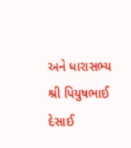અને ધારાસભ્ય શ્રી પિયુષભાઈ દેસાઈ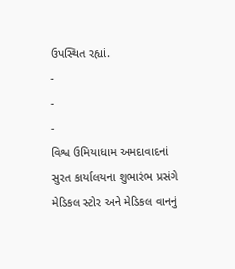ઉપસ્થિત રહ્યાં.
-
-
-
વિશ્વ ઉમિયાધામ અમદાવાદનાં સુરત કાર્યાલયના શુભારંભ પ્રસંગે મેડિકલ સ્ટોર અને મેડિકલ વાનનું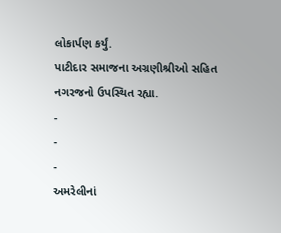લોકાર્પણ કર્યું.
પાટીદાર સમાજના અગ્રણીશ્રીઓ સહિત નગરજનો ઉપસ્થિત રહ્યા.
-
-
-
અમરેલીનાં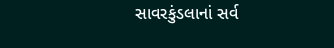સાવરકુંડલાનાં સર્વ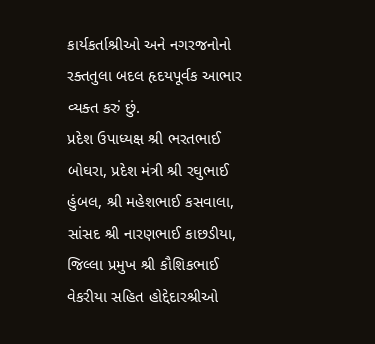કાર્યકર્તાશ્રીઓ અને નગરજનોનો રક્તતુલા બદલ હૃદયપૂર્વક આભાર વ્યક્ત કરું છું.
પ્રદેશ ઉપાધ્યક્ષ શ્રી ભરતભાઈ બોઘરા, પ્રદેશ મંત્રી શ્રી રઘુભાઈ હુંબલ, શ્રી મહેશભાઈ કસવાલા, સાંસદ શ્રી નારણભાઈ કાછડીયા, જિલ્લા પ્રમુખ શ્રી કૌશિકભાઈ વેકરીયા સહિત હોદ્દેદારશ્રીઓ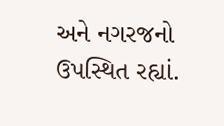અને નગરજનો ઉપસ્થિત રહ્યાં.